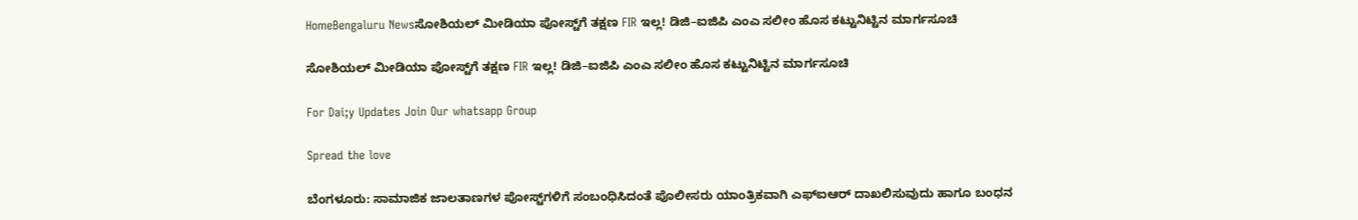HomeBengaluru Newsಸೋಶಿಯಲ್ ಮೀಡಿಯಾ ಪೋಸ್ಟ್‌ಗೆ ತಕ್ಷಣ FIR ಇಲ್ಲ! ಡಿಜಿ–ಐಜಿಪಿ ಎಂಎ ಸಲೀಂ ಹೊಸ ಕಟ್ಟುನಿಟ್ಟಿನ ಮಾರ್ಗಸೂಚಿ

ಸೋಶಿಯಲ್ ಮೀಡಿಯಾ ಪೋಸ್ಟ್‌ಗೆ ತಕ್ಷಣ FIR ಇಲ್ಲ! ಡಿಜಿ–ಐಜಿಪಿ ಎಂಎ ಸಲೀಂ ಹೊಸ ಕಟ್ಟುನಿಟ್ಟಿನ ಮಾರ್ಗಸೂಚಿ

For Dai;y Updates Join Our whatsapp Group

Spread the love

ಬೆಂಗಳೂರು: ಸಾಮಾಜಿಕ ಜಾಲತಾಣಗಳ ಪೋಸ್ಟ್‌ಗಳಿಗೆ ಸಂಬಂಧಿಸಿದಂತೆ ಪೊಲೀಸರು ಯಾಂತ್ರಿಕವಾಗಿ ಎಫ್‌ಐಆರ್ ದಾಖಲಿಸುವುದು ಹಾಗೂ ಬಂಧನ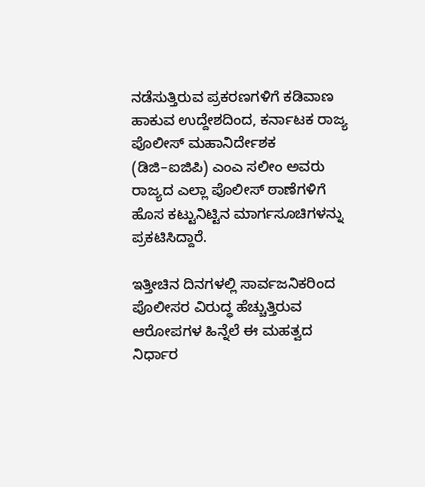ನಡೆಸುತ್ತಿರುವ ಪ್ರಕರಣಗಳಿಗೆ ಕಡಿವಾಣ ಹಾಕುವ ಉದ್ದೇಶದಿಂದ, ಕರ್ನಾಟಕ ರಾಜ್ಯ ಪೊಲೀಸ್ ಮಹಾನಿರ್ದೇಶಕ (ಡಿಜಿ–ಐಜಿಪಿ) ಎಂಎ ಸಲೀಂ ಅವರು ರಾಜ್ಯದ ಎಲ್ಲಾ ಪೊಲೀಸ್ ಠಾಣೆಗಳಿಗೆ ಹೊಸ ಕಟ್ಟುನಿಟ್ಟಿನ ಮಾರ್ಗಸೂಚಿಗಳನ್ನು ಪ್ರಕಟಿಸಿದ್ದಾರೆ.

ಇತ್ತೀಚಿನ ದಿನಗಳಲ್ಲಿ ಸಾರ್ವಜನಿಕರಿಂದ ಪೊಲೀಸರ ವಿರುದ್ಧ ಹೆಚ್ಚುತ್ತಿರುವ ಆರೋಪಗಳ ಹಿನ್ನೆಲೆ ಈ ಮಹತ್ವದ ನಿರ್ಧಾರ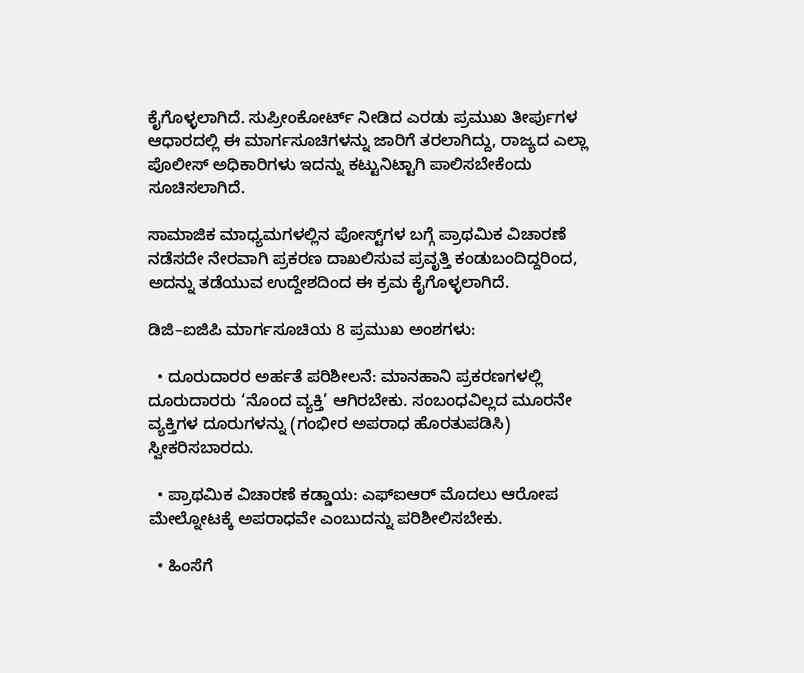ಕೈಗೊಳ್ಳಲಾಗಿದೆ. ಸುಪ್ರೀಂಕೋರ್ಟ್ ನೀಡಿದ ಎರಡು ಪ್ರಮುಖ ತೀರ್ಪುಗಳ ಆಧಾರದಲ್ಲಿ ಈ ಮಾರ್ಗಸೂಚಿಗಳನ್ನು ಜಾರಿಗೆ ತರಲಾಗಿದ್ದು, ರಾಜ್ಯದ ಎಲ್ಲಾ ಪೊಲೀಸ್ ಅಧಿಕಾರಿಗಳು ಇದನ್ನು ಕಟ್ಟುನಿಟ್ಟಾಗಿ ಪಾಲಿಸಬೇಕೆಂದು ಸೂಚಿಸಲಾಗಿದೆ.

ಸಾಮಾಜಿಕ ಮಾಧ್ಯಮಗಳಲ್ಲಿನ ಪೋಸ್ಟ್‌ಗಳ ಬಗ್ಗೆ ಪ್ರಾಥಮಿಕ ವಿಚಾರಣೆ ನಡೆಸದೇ ನೇರವಾಗಿ ಪ್ರಕರಣ ದಾಖಲಿಸುವ ಪ್ರವೃತ್ತಿ ಕಂಡುಬಂದಿದ್ದರಿಂದ, ಅದನ್ನು ತಡೆಯುವ ಉದ್ದೇಶದಿಂದ ಈ ಕ್ರಮ ಕೈಗೊಳ್ಳಲಾಗಿದೆ.

ಡಿಜಿ–ಐಜಿಪಿ ಮಾರ್ಗಸೂಚಿಯ 8 ಪ್ರಮುಖ ಅಂಶಗಳು:

  • ದೂರುದಾರರ ಅರ್ಹತೆ ಪರಿಶೀಲನೆ: ಮಾನಹಾನಿ ಪ್ರಕರಣಗಳಲ್ಲಿ ದೂರುದಾರರು ‘ನೊಂದ ವ್ಯಕ್ತಿ’ ಆಗಿರಬೇಕು. ಸಂಬಂಧವಿಲ್ಲದ ಮೂರನೇ ವ್ಯಕ್ತಿಗಳ ದೂರುಗಳನ್ನು (ಗಂಭೀರ ಅಪರಾಧ ಹೊರತುಪಡಿಸಿ) ಸ್ವೀಕರಿಸಬಾರದು.

  • ಪ್ರಾಥಮಿಕ ವಿಚಾರಣೆ ಕಡ್ಡಾಯ: ಎಫ್‌ಐಆರ್ ಮೊದಲು ಆರೋಪ ಮೇಲ್ನೋಟಕ್ಕೆ ಅಪರಾಧವೇ ಎಂಬುದನ್ನು ಪರಿಶೀಲಿಸಬೇಕು.

  • ಹಿಂಸೆಗೆ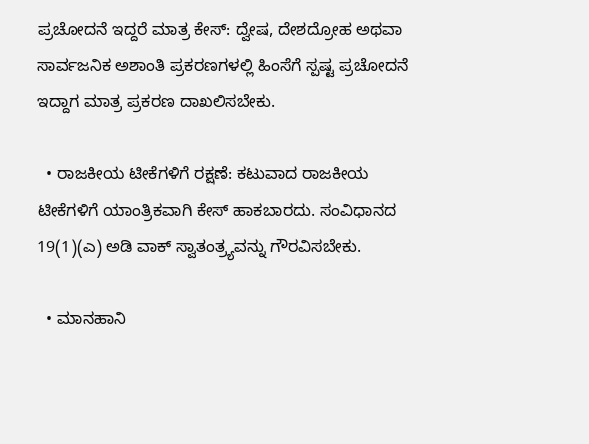ಪ್ರಚೋದನೆ ಇದ್ದರೆ ಮಾತ್ರ ಕೇಸ್: ದ್ವೇಷ, ದೇಶದ್ರೋಹ ಅಥವಾ ಸಾರ್ವಜನಿಕ ಅಶಾಂತಿ ಪ್ರಕರಣಗಳಲ್ಲಿ ಹಿಂಸೆಗೆ ಸ್ಪಷ್ಟ ಪ್ರಚೋದನೆ ಇದ್ದಾಗ ಮಾತ್ರ ಪ್ರಕರಣ ದಾಖಲಿಸಬೇಕು.

  • ರಾಜಕೀಯ ಟೀಕೆಗಳಿಗೆ ರಕ್ಷಣೆ: ಕಟುವಾದ ರಾಜಕೀಯ ಟೀಕೆಗಳಿಗೆ ಯಾಂತ್ರಿಕವಾಗಿ ಕೇಸ್ ಹಾಕಬಾರದು. ಸಂವಿಧಾನದ 19(1)(ಎ) ಅಡಿ ವಾಕ್ ಸ್ವಾತಂತ್ರ್ಯವನ್ನು ಗೌರವಿಸಬೇಕು.

  • ಮಾನಹಾನಿ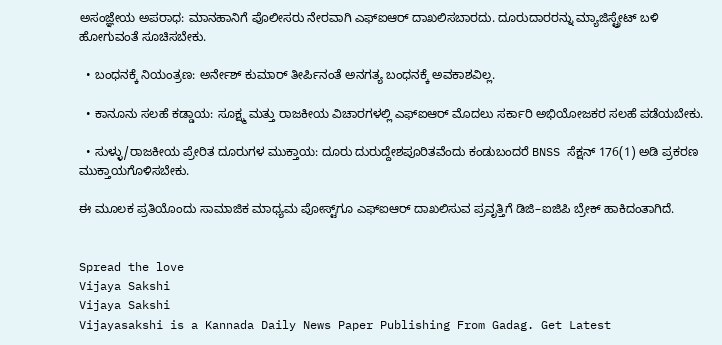ಅಸಂಜ್ಞೇಯ ಅಪರಾಧ: ಮಾನಹಾನಿಗೆ ಪೊಲೀಸರು ನೇರವಾಗಿ ಎಫ್‌ಐಆರ್ ದಾಖಲಿಸಬಾರದು. ದೂರುದಾರರನ್ನು ಮ್ಯಾಜಿಸ್ಟ್ರೇಟ್ ಬಳಿ ಹೋಗುವಂತೆ ಸೂಚಿಸಬೇಕು.

  • ಬಂಧನಕ್ಕೆ ನಿಯಂತ್ರಣ: ಅರ್ನೇಶ್ ಕುಮಾರ್ ತೀರ್ಪಿನಂತೆ ಅನಗತ್ಯ ಬಂಧನಕ್ಕೆ ಅವಕಾಶವಿಲ್ಲ.

  • ಕಾನೂನು ಸಲಹೆ ಕಡ್ಡಾಯ: ಸೂಕ್ಷ್ಮ ಮತ್ತು ರಾಜಕೀಯ ವಿಚಾರಗಳಲ್ಲಿ ಎಫ್‌ಐಆರ್ ಮೊದಲು ಸರ್ಕಾರಿ ಅಭಿಯೋಜಕರ ಸಲಹೆ ಪಡೆಯಬೇಕು.

  • ಸುಳ್ಳು/ರಾಜಕೀಯ ಪ್ರೇರಿತ ದೂರುಗಳ ಮುಕ್ತಾಯ: ದೂರು ದುರುದ್ದೇಶಪೂರಿತವೆಂದು ಕಂಡುಬಂದರೆ BNSS ಸೆಕ್ಷನ್ 176(1) ಅಡಿ ಪ್ರಕರಣ ಮುಕ್ತಾಯಗೊಳಿಸಬೇಕು.

ಈ ಮೂಲಕ ಪ್ರತಿಯೊಂದು ಸಾಮಾಜಿಕ ಮಾಧ್ಯಮ ಪೋಸ್ಟ್‌ಗೂ ಎಫ್‌ಐಆರ್ ದಾಖಲಿಸುವ ಪ್ರವೃತ್ತಿಗೆ ಡಿಜಿ–ಐಜಿಪಿ ಬ್ರೇಕ್ ಹಾಕಿದಂತಾಗಿದೆ.


Spread the love
Vijaya Sakshi
Vijaya Sakshi
Vijayasakshi is a Kannada Daily News Paper Publishing From Gadag. Get Latest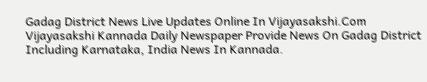Gadag District News Live Updates Online In Vijayasakshi.Com Vijayasakshi Kannada Daily Newspaper Provide News On Gadag District Including Karnataka, India News In Kannada.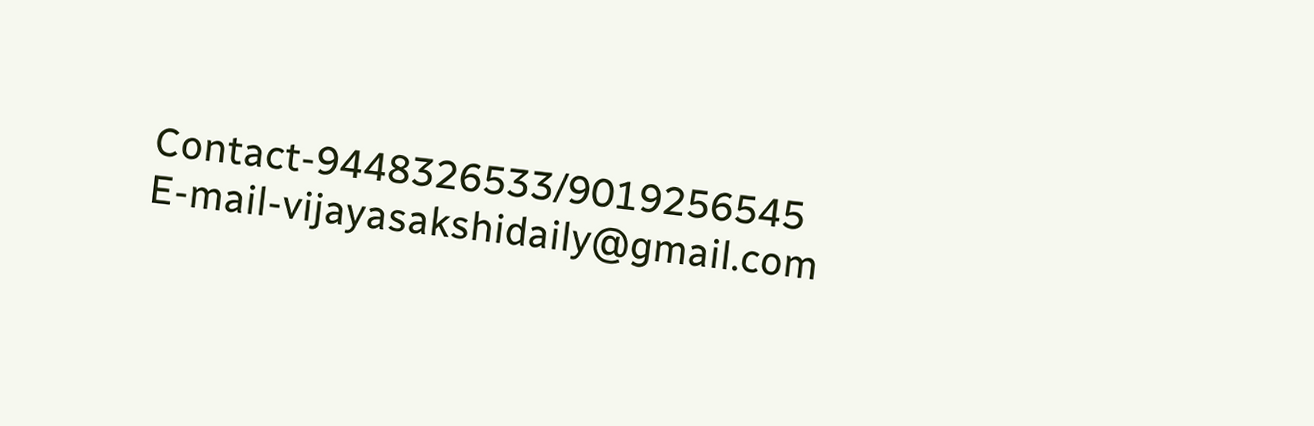Contact-9448326533/9019256545 E-mail-vijayasakshidaily@gmail.com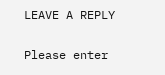LEAVE A REPLY

Please enter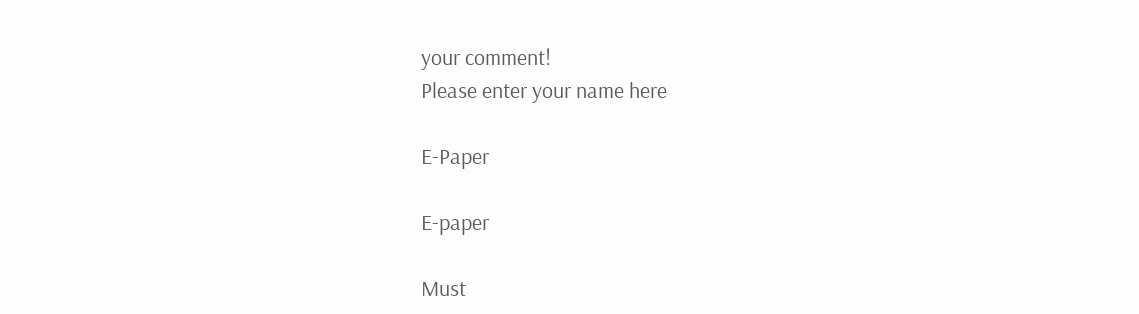your comment!
Please enter your name here

E-Paper

E-paper

Must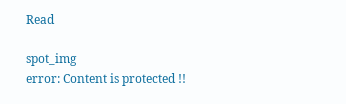Read

spot_img
error: Content is protected !!